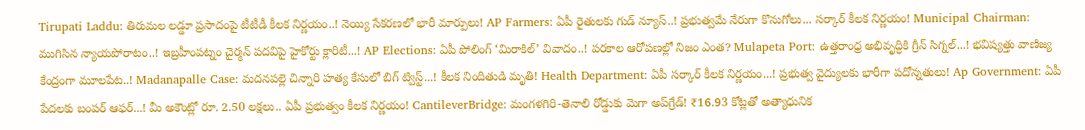Tirupati Laddu: తిరుమల లడ్డూ ప్రసాదంపై టీటీడీ కీలక నిర్ణయం..! నెయ్యి సేకరణలో భారీ మార్పులు! AP Farmers: ఏపీ రైతులకు గుడ్ న్యూస్..! ప్రభుత్వమే నేరుగా కొనుగోలు... సర్కార్ కీలక నిర్ణయం! Municipal Chairman: ముగిసిన న్యాయపోరాటం..! ఇబ్రహీంపట్నం చైర్మన్ పదవిపై హైకోర్టు క్లారిటీ...! AP Elections: ఏపీ పోలింగ్ ‘మిరాకిల్’ వివాదం..! పరకాల ఆరోపణల్లో నిజం ఎంత? Mulapeta Port: ఉత్తరాంధ్ర అభివృద్ధికి గ్రీన్ సిగ్నల్...! భవిష్యత్తు వాణిజ్య కేంద్రంగా మూలపేట..! Madanapalle Case: మదనపల్లె చిన్నారి హత్య కేసులో బిగ్ ట్విస్ట్...! కీలక నిందితుడి మృతి! Health Department: ఏపీ సర్కార్ కీలక నిర్ణయం...! ప్రభుత్వ వైద్యులకు భారీగా పదోన్నతులు! Ap Government: ఏపీ పేదలకు బంపర్ ఆఫర్...! మీ అకౌంట్లో రూ. 2.50 లక్షలు.. ఏపీ ప్రభుత్వం కీలక నిర్ణయం! CantileverBridge: మంగళగిరి-తెనాలి రోడ్డుకు మెగా అప్‌గ్రేడ్! ₹16.93 కోట్లతో అత్యాధునిక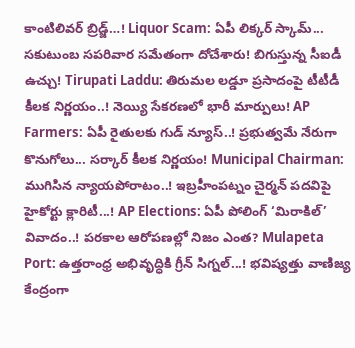కాంటిలివర్ బ్రిడ్జ్…! Liquor Scam: ఏపీ లిక్కర్ స్కామ్... సకుటుంబ సపరివార సమేతంగా దోచేశారు! బిగుస్తున్న సీఐడీ ఉచ్చు! Tirupati Laddu: తిరుమల లడ్డూ ప్రసాదంపై టీటీడీ కీలక నిర్ణయం..! నెయ్యి సేకరణలో భారీ మార్పులు! AP Farmers: ఏపీ రైతులకు గుడ్ న్యూస్..! ప్రభుత్వమే నేరుగా కొనుగోలు... సర్కార్ కీలక నిర్ణయం! Municipal Chairman: ముగిసిన న్యాయపోరాటం..! ఇబ్రహీంపట్నం చైర్మన్ పదవిపై హైకోర్టు క్లారిటీ...! AP Elections: ఏపీ పోలింగ్ ‘మిరాకిల్’ వివాదం..! పరకాల ఆరోపణల్లో నిజం ఎంత? Mulapeta Port: ఉత్తరాంధ్ర అభివృద్ధికి గ్రీన్ సిగ్నల్...! భవిష్యత్తు వాణిజ్య కేంద్రంగా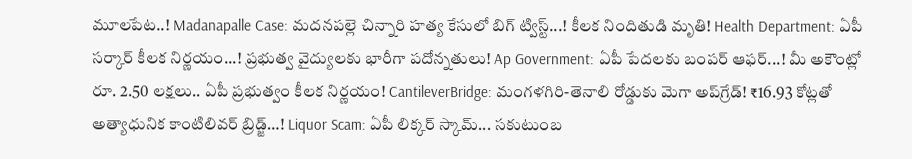మూలపేట..! Madanapalle Case: మదనపల్లె చిన్నారి హత్య కేసులో బిగ్ ట్విస్ట్...! కీలక నిందితుడి మృతి! Health Department: ఏపీ సర్కార్ కీలక నిర్ణయం...! ప్రభుత్వ వైద్యులకు భారీగా పదోన్నతులు! Ap Government: ఏపీ పేదలకు బంపర్ ఆఫర్...! మీ అకౌంట్లో రూ. 2.50 లక్షలు.. ఏపీ ప్రభుత్వం కీలక నిర్ణయం! CantileverBridge: మంగళగిరి-తెనాలి రోడ్డుకు మెగా అప్‌గ్రేడ్! ₹16.93 కోట్లతో అత్యాధునిక కాంటిలివర్ బ్రిడ్జ్…! Liquor Scam: ఏపీ లిక్కర్ స్కామ్... సకుటుంబ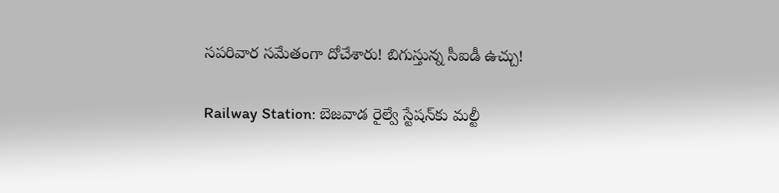సపరివార సమేతంగా దోచేశారు! బిగుస్తున్న సీఐడీ ఉచ్చు!

Railway Station: బెజవాడ రైల్వే స్టేషన్‌కు మల్టీ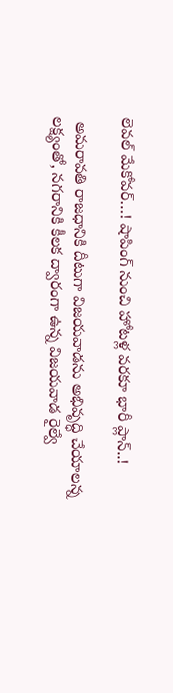లెవల్ మేకోవర్…! షాపింగ్ నుంచి హోటళ్ల వరకూ భారీ ప్లాన్..!

 అమరావతి రాజధానికి దీటుగా విజయవాడను అభివృద్ధి చేయాలన్న లక్ష్యంతో, నగరానికి కీలక ద్వారంగా ఉన్న విజయవాడ రైల్వే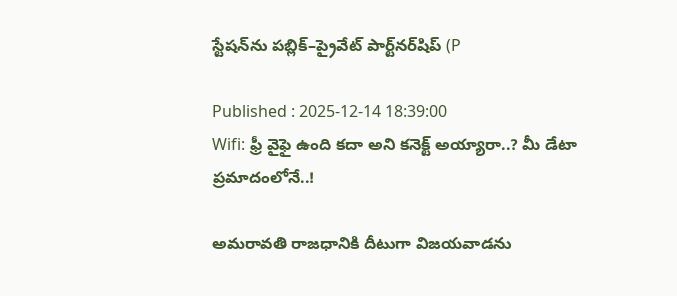స్టేషన్‌ను పబ్లిక్–ప్రైవేట్ పార్ట్‌నర్‌షిప్ (P

Published : 2025-12-14 18:39:00
Wifi: ఫ్రీ వైఫై ఉంది కదా అని కనెక్ట్ అయ్యారా..? మీ డేటా ప్రమాదంలోనే..!

అమరావతి రాజధానికి దీటుగా విజయవాడను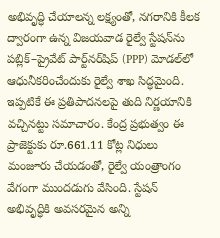అభివృద్ధి చేయాలన్న లక్ష్యంతో, నగరానికి కీలక ద్వారంగా ఉన్న విజయవాడ రైల్వే స్టేషన్‌ను పబ్లిక్–ప్రైవేట్ పార్ట్‌నర్‌షిప్ (PPP) మోడల్‌లో ఆధునీకరించేందుకు రైల్వే శాఖ సిద్ధమైంది. ఇప్పటికే ఈ ప్రతిపాదనలపై తుది నిర్ణయానికి వచ్చినట్టు సమాచారం. కేంద్ర ప్రభుత్వం ఈ ప్రాజెక్టుకు రూ.661.11 కోట్ల నిధులు మంజూరు చేయడంతో, రైల్వే యంత్రాంగం వేగంగా ముందడుగు వేసింది. స్టేషన్ అభివృద్ధికి అవసరమైన అన్ని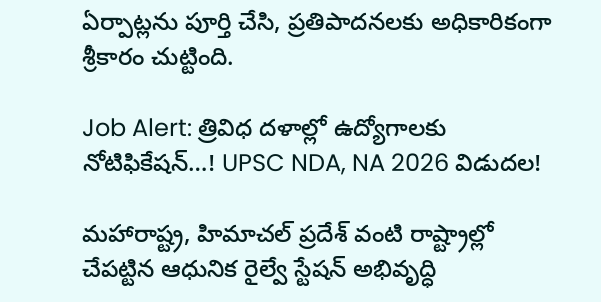ఏర్పాట్లను పూర్తి చేసి, ప్రతిపాదనలకు అధికారికంగా శ్రీకారం చుట్టింది.

Job Alert: త్రివిధ దళాల్లో ఉద్యోగాలకు నోటిఫికేషన్…! UPSC NDA, NA 2026 విడుదల!

మహారాష్ట్ర, హిమాచల్ ప్రదేశ్ వంటి రాష్ట్రాల్లో చేపట్టిన ఆధునిక రైల్వే స్టేషన్ అభివృద్ధి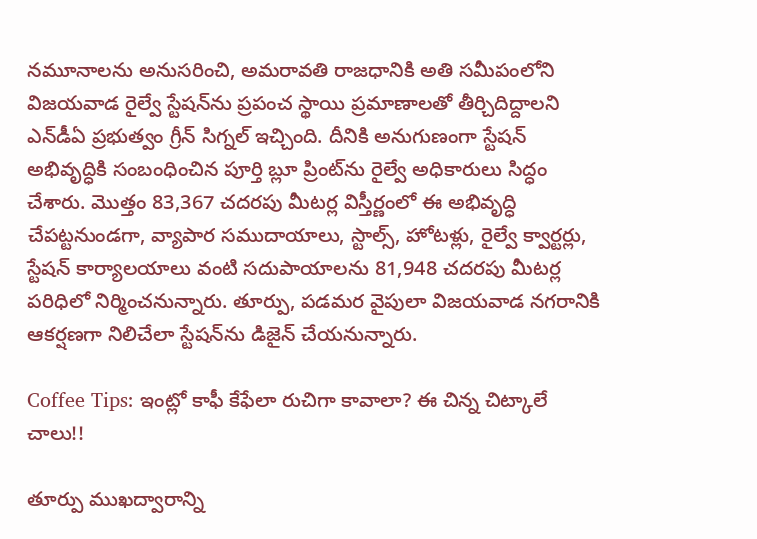నమూనాలను అనుసరించి, అమరావతి రాజధానికి అతి సమీపంలోని విజయవాడ రైల్వే స్టేషన్‌ను ప్రపంచ స్థాయి ప్రమాణాలతో తీర్చిదిద్దాలని ఎన్‌డీఏ ప్రభుత్వం గ్రీన్ సిగ్నల్ ఇచ్చింది. దీనికి అనుగుణంగా స్టేషన్ అభివృద్ధికి సంబంధించిన పూర్తి బ్లూ ప్రింట్‌ను రైల్వే అధికారులు సిద్ధం చేశారు. మొత్తం 83,367 చదరపు మీటర్ల విస్తీర్ణంలో ఈ అభివృద్ధి చేపట్టనుండగా, వ్యాపార సముదాయాలు, స్టాల్స్, హోటళ్లు, రైల్వే క్వార్టర్లు, స్టేషన్ కార్యాలయాలు వంటి సదుపాయాలను 81,948 చదరపు మీటర్ల పరిధిలో నిర్మించనున్నారు. తూర్పు, పడమర వైపులా విజయవాడ నగరానికి ఆకర్షణగా నిలిచేలా స్టేషన్‌ను డిజైన్ చేయనున్నారు.

Coffee Tips: ఇంట్లో కాఫీ కేఫేలా రుచిగా కావాలా? ఈ చిన్న చిట్కాలే చాలు!!

తూర్పు ముఖద్వారాన్ని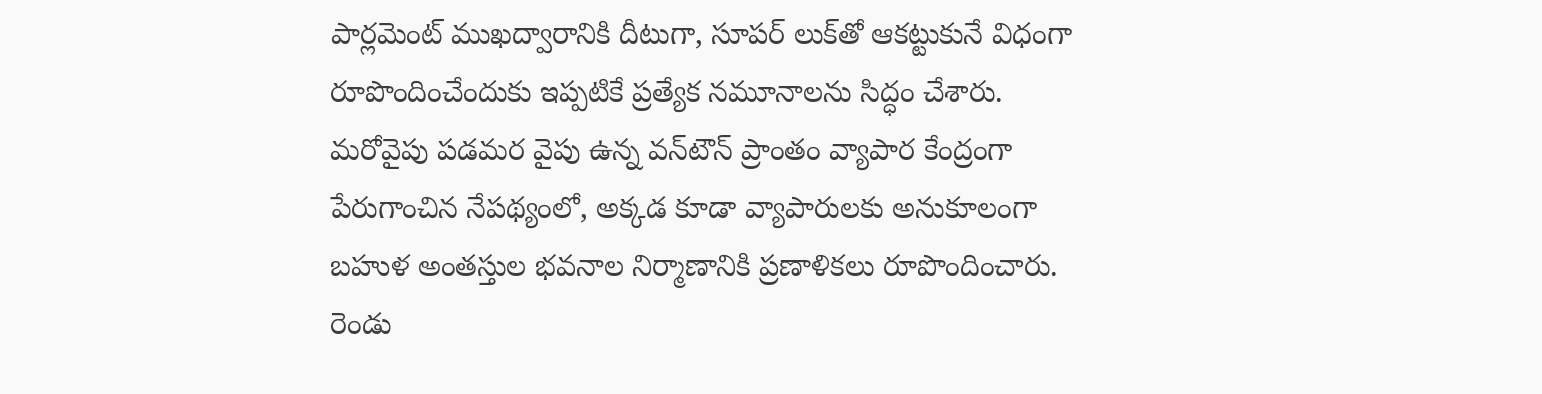పార్లమెంట్ ముఖద్వారానికి దీటుగా, సూపర్ లుక్‌తో ఆకట్టుకునే విధంగా రూపొందించేందుకు ఇప్పటికే ప్రత్యేక నమూనాలను సిద్ధం చేశారు. మరోవైపు పడమర వైపు ఉన్న వన్‌టౌన్ ప్రాంతం వ్యాపార కేంద్రంగా పేరుగాంచిన నేపథ్యంలో, అక్కడ కూడా వ్యాపారులకు అనుకూలంగా బహుళ అంతస్తుల భవనాల నిర్మాణానికి ప్రణాళికలు రూపొందించారు. రెండు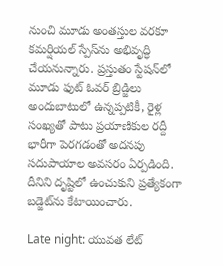నుంచి మూడు అంతస్తుల వరకూ కమర్షియల్ స్పేస్‌ను అభివృద్ధి చేయనున్నారు. ప్రస్తుతం స్టేషన్‌లో మూడు ఫుట్ ఓవర్ బ్రిడ్జిలు అందుబాటులో ఉన్నప్పటికీ, రైళ్ల సంఖ్యతో పాటు ప్రయాణికుల రద్దీ భారీగా పెరగడంతో అదనపు సదుపాయాల అవసరం ఏర్పడింది. దీనిని దృష్టిలో ఉంచుకుని ప్రత్యేకంగా బడ్జెట్‌ను కేటాయించారు.

Late night: యువత లేట్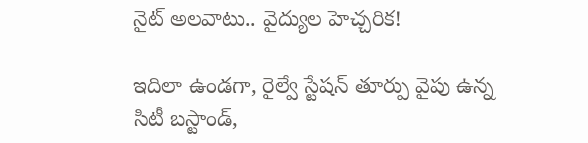నైట్ అలవాటు.. వైద్యుల హెచ్చరిక!

ఇదిలా ఉండగా, రైల్వే స్టేషన్ తూర్పు వైపు ఉన్న సిటీ బస్టాండ్,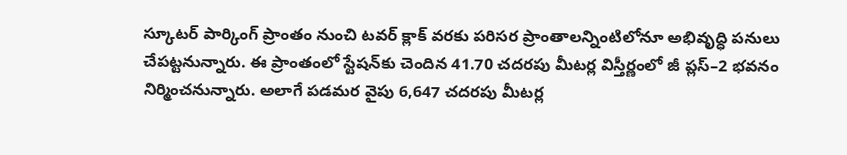స్కూటర్ పార్కింగ్ ప్రాంతం నుంచి టవర్ క్లాక్ వరకు పరిసర ప్రాంతాలన్నింటిలోనూ అభివృద్ధి పనులు చేపట్టనున్నారు. ఈ ప్రాంతంలో స్టేషన్‌కు చెందిన 41.70 చదరపు మీటర్ల విస్తీర్ణంలో జీ ప్లస్–2 భవనం నిర్మించనున్నారు. అలాగే పడమర వైపు 6,647 చదరపు మీటర్ల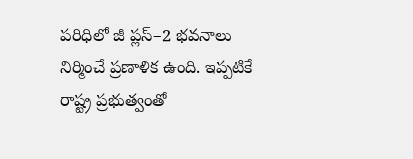పరిధిలో జీ ప్లస్–2 భవనాలు నిర్మించే ప్రణాళిక ఉంది. ఇప్పటికే రాష్ట్ర ప్రభుత్వంతో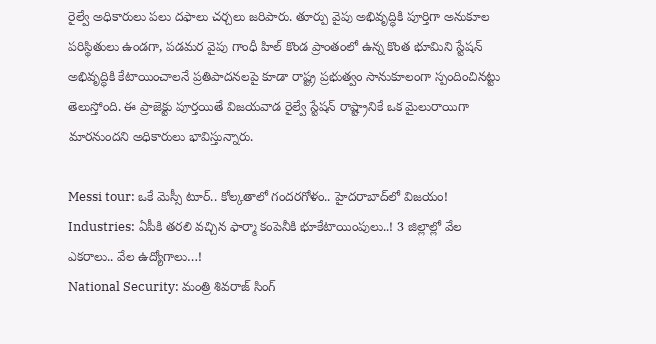రైల్వే అధికారులు పలు దఫాలు చర్చలు జరిపారు. తూర్పు వైపు అభివృద్ధికి పూర్తిగా అనుకూల పరిస్థితులు ఉండగా, పడమర వైపు గాంధీ హిల్ కొండ ప్రాంతంలో ఉన్న కొంత భూమిని స్టేషన్ అభివృద్ధికి కేటాయించాలనే ప్రతిపాదనలపై కూడా రాష్ట్ర ప్రభుత్వం సానుకూలంగా స్పందించినట్టు తెలుస్తోంది. ఈ ప్రాజెక్టు పూర్తయితే విజయవాడ రైల్వే స్టేషన్ రాష్ట్రానికే ఒక మైలురాయిగా మారనుందని అధికారులు భావిస్తున్నారు.

Messi tour: ఒకే మెస్సీ టూర్.. కోల్కతాలో గందరగోళం.. హైదరాబాద్‌లో విజయం!
Industries: ఏపీకి తరలి వచ్చిన ఫార్మా కంపెనీకి భూకేటాయింపులు..! 3 జిల్లాల్లో వేల ఎకరాలు.. వేల ఉద్యోగాలు…!
National Security: మంత్రి శివరాజ్ సింగ్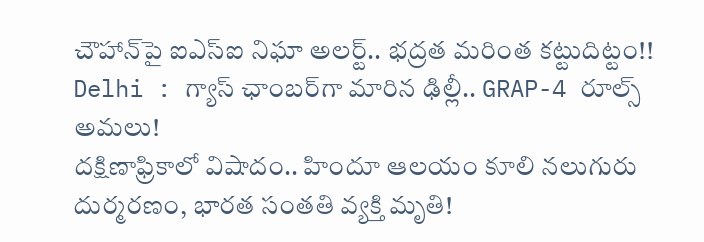చౌహాన్‌పై ఐఎస్ఐ నిఘా అలర్ట్‌.. భద్రత మరింత కట్టుదిట్టం!!
Delhi : గ్యాస్ ఛాంబర్‌గా మారిన ఢిల్లీ.. GRAP-4 రూల్స్ అమలు!
దక్షిణాఫ్రికాలో విషాదం.. హిందూ ఆలయం కూలి నలుగురు దుర్మరణం, భారత సంతతి వ్యక్తి మృతి!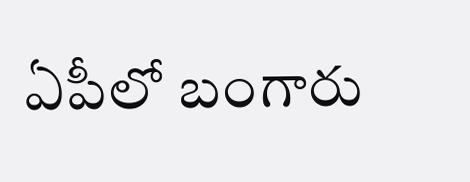ఏపీలో బంగారు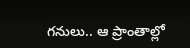గనులు.. ఆ ప్రాంతాల్లో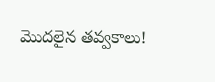మొదలైన తవ్వకాలు!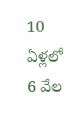10 ఏళ్లలో 6 వేల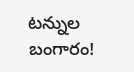టన్నుల బంగారం!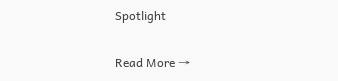Spotlight

Read More →